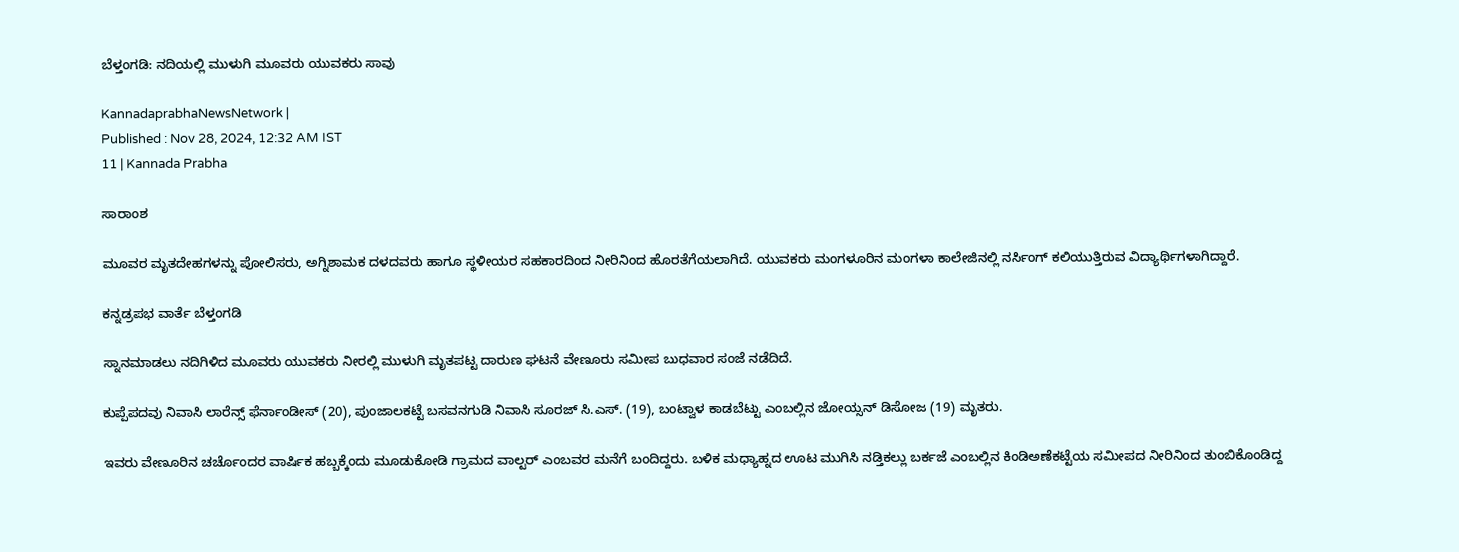ಬೆಳ್ತಂಗಡಿ: ನದಿಯಲ್ಲಿ ಮುಳುಗಿ ಮೂವರು ಯುವಕರು ಸಾವು

KannadaprabhaNewsNetwork |
Published : Nov 28, 2024, 12:32 AM IST
11 | Kannada Prabha

ಸಾರಾಂಶ

ಮೂವರ ಮೃತದೇಹಗಳನ್ನು ಪೋಲಿಸರು, ಅಗ್ನಿಶಾಮಕ ದಳದವರು ಹಾಗೂ ಸ್ಥಳೀಯರ ಸಹಕಾರದಿಂದ ನೀರಿನಿಂದ ಹೊರತೆಗೆಯಲಾಗಿದೆ. ಯುವಕರು ಮಂಗಳೂರಿನ ಮಂಗಳಾ ಕಾಲೇಜಿನಲ್ಲಿ ನರ್ಸಿಂಗ್ ಕಲಿಯುತ್ತಿರುವ ವಿದ್ಯಾರ್ಥಿಗಳಾಗಿದ್ದಾರೆ.

ಕನ್ನಡ್ರಪಭ ವಾರ್ತೆ ಬೆಳ್ತಂಗಡಿ

ಸ್ನಾನ‌ಮಾಡಲು ನದಿಗಿಳಿದ ಮೂವರು ಯುವಕರು ನೀರಲ್ಲಿ ಮುಳುಗಿ ಮೃತಪಟ್ಟ ದಾರುಣ ಘಟನೆ ವೇಣೂರು ಸಮೀಪ ಬುಧವಾರ ಸಂಜೆ ನಡೆದಿದೆ.

ಕುಪ್ಪೆಪದವು ನಿವಾಸಿ ಲಾರೆನ್ಸ್ ಫೆರ್ನಾಂಡೀಸ್ (20), ಪುಂಜಾಲಕಟ್ಟೆ ಬಸವನಗುಡಿ ನಿವಾಸಿ ಸೂರಜ್ ಸಿ.ಎಸ್. (19), ಬಂಟ್ವಾಳ ಕಾಡಬೆಟ್ಟು ಎಂಬಲ್ಲಿನ ಜೋಯ್ಸನ್ ಡಿಸೋಜ (19) ಮೃತರು.

ಇವರು ವೇಣೂರಿನ ಚರ್ಚೊಂದರ ವಾರ್ಷಿಕ ಹಬ್ಬಕ್ಕೆಂದು ಮೂಡುಕೋಡಿ ಗ್ರಾಮದ ವಾಲ್ಟ‌ರ್ ಎಂಬವರ ಮನೆಗೆ ಬಂದಿದ್ದರು. ಬಳಿಕ ಮಧ್ಯಾಹ್ನದ ಊಟ ಮುಗಿಸಿ ನಡ್ತಿಕಲ್ಲು ಬರ್ಕಜೆ ಎಂಬಲ್ಲಿನ ಕಿಂಡಿಅಣೆಕಟ್ಟೆಯ ಸಮೀಪದ ನೀರಿನಿಂದ ತುಂಬಿಕೊಂಡಿದ್ದ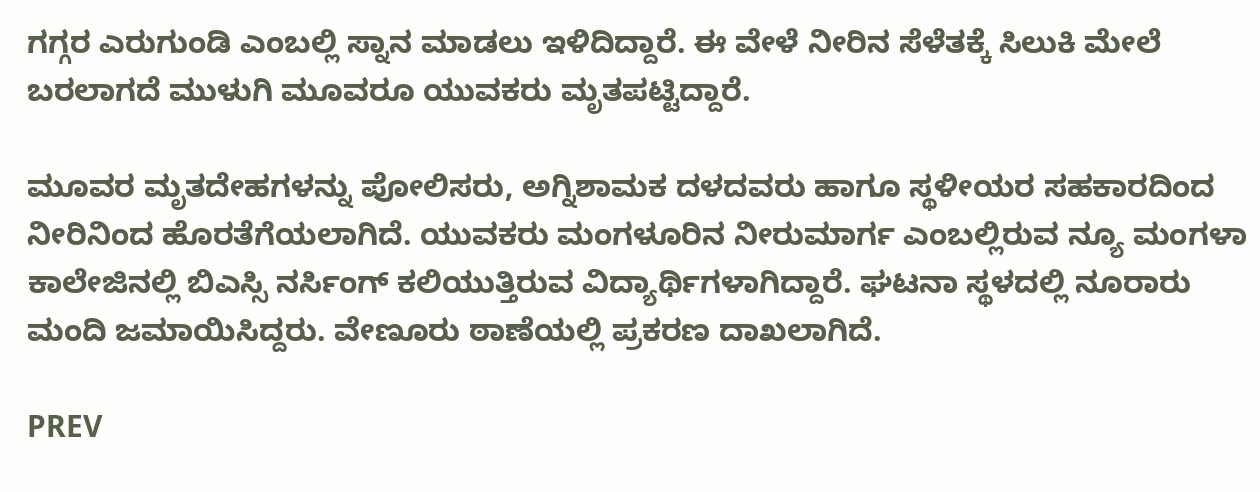ಗಗ್ಗರ ಎರುಗುಂಡಿ ಎಂಬಲ್ಲಿ ಸ್ನಾನ ಮಾಡಲು ಇಳಿದಿದ್ದಾರೆ. ಈ ವೇಳೆ ನೀರಿನ ಸೆಳೆತಕ್ಕೆ ಸಿಲುಕಿ ಮೇಲೆ ಬರಲಾಗದೆ ಮುಳುಗಿ ಮೂವರೂ ಯುವಕರು ಮೃತಪಟ್ಟಿದ್ದಾರೆ.

ಮೂವರ ಮೃತದೇಹಗಳನ್ನು ಪೋಲಿಸರು, ಅಗ್ನಿಶಾಮಕ ದಳದವರು ಹಾಗೂ ಸ್ಥಳೀಯರ ಸಹಕಾರದಿಂದ ನೀರಿನಿಂದ ಹೊರತೆಗೆಯಲಾಗಿದೆ. ಯುವಕರು ಮಂಗಳೂರಿನ ನೀರುಮಾರ್ಗ ಎಂಬಲ್ಲಿರುವ ನ್ಯೂ ಮಂಗಳಾ ಕಾಲೇಜಿನಲ್ಲಿ ಬಿಎಸ್ಸಿ ನರ್ಸಿಂಗ್ ಕಲಿಯುತ್ತಿರುವ ವಿದ್ಯಾರ್ಥಿಗಳಾಗಿದ್ದಾರೆ. ಘಟನಾ ಸ್ಥಳದಲ್ಲಿ ನೂರಾರು ಮಂದಿ ಜಮಾಯಿಸಿದ್ದರು. ವೇಣೂರು ಠಾಣೆಯಲ್ಲಿ ಪ್ರಕರಣ ದಾಖಲಾಗಿದೆ.

PREV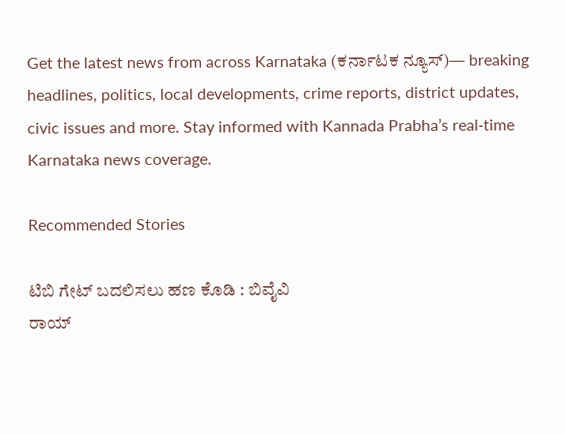Get the latest news from across Karnataka (ಕರ್ನಾಟಕ ನ್ಯೂಸ್)— breaking headlines, politics, local developments, crime reports, district updates, civic issues and more. Stay informed with Kannada Prabha’s real‑time Karnataka news coverage.

Recommended Stories

ಟಿಬಿ ಗೇಟ್‌ ಬದಲಿಸಲು ಹಣ ಕೊಡಿ : ಬಿವೈವಿ
ರಾಯ್‌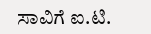ಸಾವಿಗೆ ಐ.ಟಿ.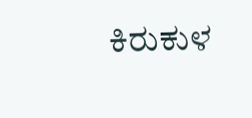ಕಿರುಕುಳ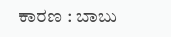ಕಾರಣ : ಬಾಬು